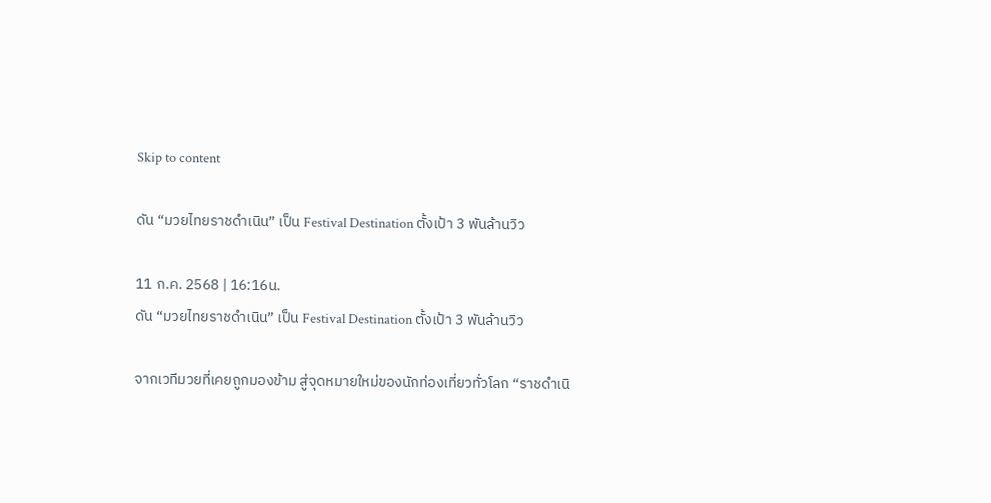Skip to content

ดัน “มวยไทยราชดำเนิน” เป็น Festival Destination ตั้งเป้า 3 พันล้านวิว

11 ก.ค. 2568 | 16:16น.
ดัน “มวยไทยราชดำเนิน” เป็น Festival Destination ตั้งเป้า 3 พันล้านวิว

จากเวทีมวยที่เคยถูกมองข้าม สู่จุดหมายใหม่ของนักท่องเที่ยวทั่วโลก “ราชดำเนิ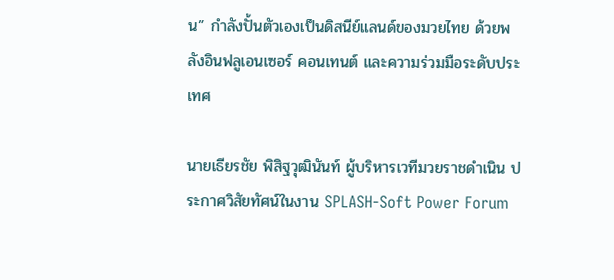น” กำลังปั้นตัวเองเป็นดิสนีย์แลนด์ของมวยไทย ด้วยพลังอินฟลูเอนเซอร์ คอนเทนต์ และความร่วมมือระดับประเทศ

นายเธียรชัย พิสิฐวุฒินันท์ ผู้บริหารเวทีมวยราชดำเนิน ประกาศวิสัยทัศน์ในงาน SPLASH-Soft Power Forum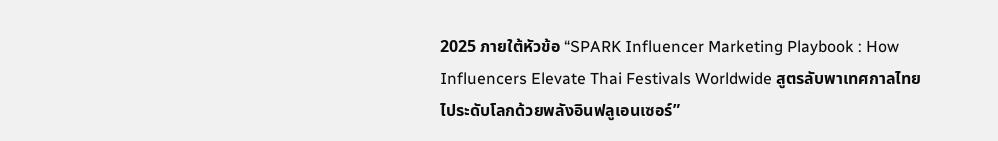2025 ภายใต้หัวข้อ “SPARK Influencer Marketing Playbook : How Influencers Elevate Thai Festivals Worldwide สูตรลับพาเทศกาลไทยไประดับโลกด้วยพลังอินฟลูเอนเซอร์”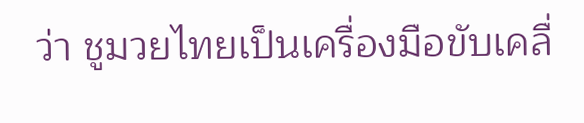ว่า ชูมวยไทยเป็นเครื่องมือขับเคลื่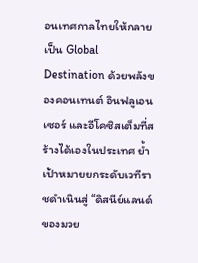อนเทศกาลไทยให้กลายเป็น Global Destination ด้วยพลังของคอนเทนต์ อินฟลูเอนเซอร์ และอีโคซิสเต็มที่สร้างได้เองในประเทศ ย้ำเป้าหมายยกระดับเวทีราชดำเนินสู่ “ดิสนีย์แลนด์ของมวย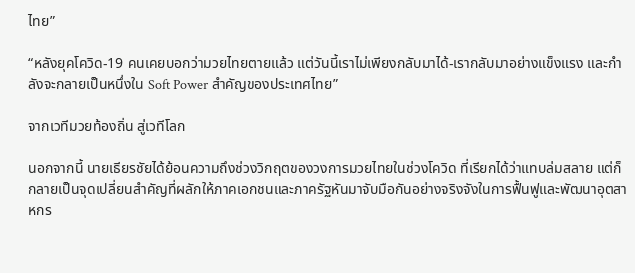ไทย”

“หลังยุคโควิด-19 คนเคยบอกว่ามวยไทยตายแล้ว แต่วันนี้เราไม่เพียงกลับมาได้-เรากลับมาอย่างแข็งแรง และกำลังจะกลายเป็นหนึ่งใน Soft Power สำคัญของประเทศไทย”

จากเวทีมวยท้องถิ่น สู่เวทีโลก

นอกจากนี้ นายเธียรชัยได้ย้อนความถึงช่วงวิกฤตของวงการมวยไทยในช่วงโควิด ที่เรียกได้ว่าแทบล่มสลาย แต่ก็กลายเป็นจุดเปลี่ยนสำคัญที่ผลักให้ภาคเอกชนและภาครัฐหันมาจับมือกันอย่างจริงจังในการฟื้นฟูและพัฒนาอุตสาหกร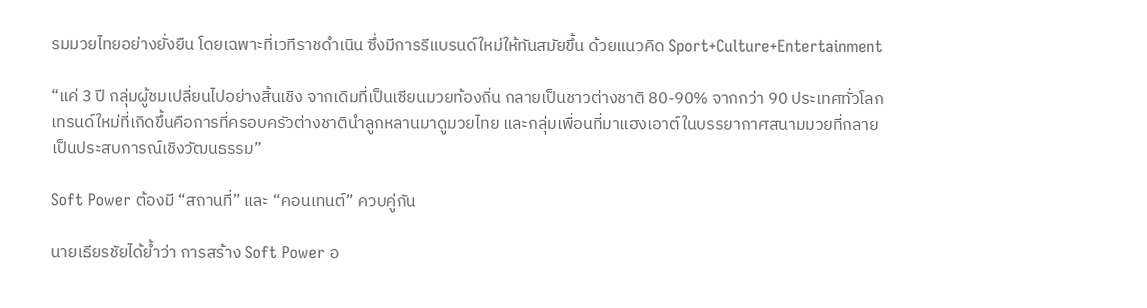รมมวยไทยอย่างยั่งยืน โดยเฉพาะที่เวทีราชดำเนิน ซึ่งมีการรีแบรนด์ใหม่ให้ทันสมัยขึ้น ด้วยแนวคิด Sport+Culture+Entertainment

“แค่ 3 ปี กลุ่มผู้ชมเปลี่ยนไปอย่างสิ้นเชิง จากเดิมที่เป็นเซียนมวยท้องถิ่น กลายเป็นชาวต่างชาติ 80-90% จากกว่า 90 ประเทศทั่วโลก เทรนด์ใหม่ที่เกิดขึ้นคือการที่ครอบครัวต่างชาตินำลูกหลานมาดูมวยไทย และกลุ่มเพื่อนที่มาแฮงเอาต์ในบรรยากาศสนามมวยที่กลายเป็นประสบการณ์เชิงวัฒนธรรม”

Soft Power ต้องมี “สถานที่” และ “คอนเทนต์” ควบคู่กัน

นายเธียรชัยได้ย้ำว่า การสร้าง Soft Power อ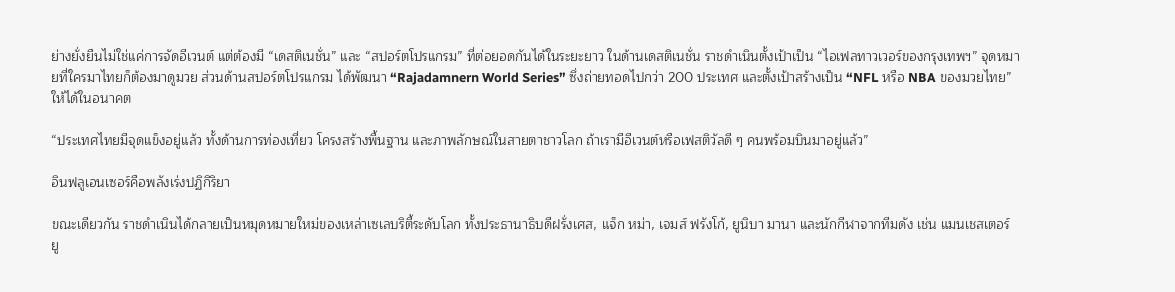ย่างยั่งยืนไม่ใช่แค่การจัดอีเวนต์ แต่ต้องมี “เดสติเนชั่น” และ “สปอร์ตโปรแกรม” ที่ต่อยอดกันได้ในระยะยาว ในด้านเดสติเนชั่น ราชดำเนินตั้งเป้าเป็น “ไอเฟลทาวเวอร์ของกรุงเทพฯ” จุดหมายที่ใครมาไทยก็ต้องมาดูมวย ส่วนด้านสปอร์ตโปรแกรม ได้พัฒนา “Rajadamnern World Series” ซึ่งถ่ายทอดไปกว่า 200 ประเทศ และตั้งเป้าสร้างเป็น “NFL หรือ NBA ของมวยไทย” ให้ได้ในอนาคต

“ประเทศไทยมีจุดแข็งอยู่แล้ว ทั้งด้านการท่องเที่ยว โครงสร้างพื้นฐาน และภาพลักษณ์ในสายตาชาวโลก ถ้าเรามีอีเวนต์หรือเฟสติวัลดี ๆ คนพร้อมบินมาอยู่แล้ว”

อินฟลูเอนเซอร์คือพลังเร่งปฏิกิริยา

ขณะเดียวกัน ราชดำเนินได้กลายเป็นหมุดหมายใหม่ของเหล่าเซเลบริตี้ระดับโลก ทั้งประธานาธิบดีฝรั่งเศส, แจ็ก หม่า, เจมส์ ฟรังโก้, ยูนิบา มานา และนักกีฬาจากทีมดัง เช่น แมนเชสเตอร์ ยู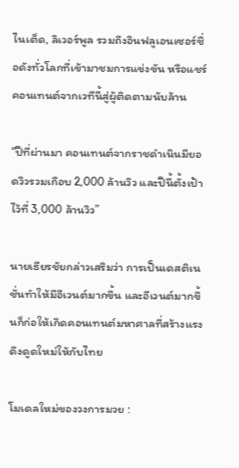ไนเต็ด, ลิเวอร์พูล รวมถึงอินฟลูเอนเซอร์ชื่อดังทั่วโลกที่เข้ามาชมการแข่งขัน หรือแชร์คอนเทนต์จากเวทีนี้สู่ผู้ติดตามนับล้าน

“ปีที่ผ่านมา คอนเทนต์จากราชดำเนินมียอดวิวรวมเกือบ 2,000 ล้านวิว และปีนี้ตั้งเป้าไว้ที่ 3,000 ล้านวิว”

นายเธียรชัยกล่าวเสริมว่า การเป็นเดสติเนชั่นทำให้มีอีเวนต์มากขึ้น และอีเวนต์มากขึ้นก็ก่อให้เกิดคอนเทนต์มหาศาลที่สร้างแรงดึงดูดใหม่ให้กับไทย

โมเดลใหม่ของวงการมวย :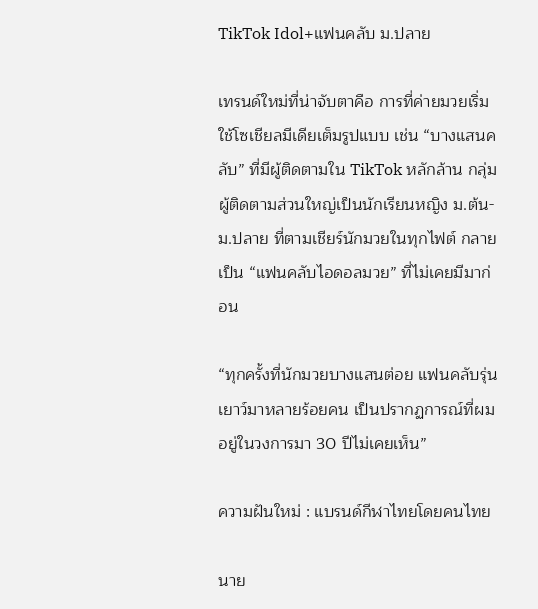TikTok Idol+แฟนคลับ ม.ปลาย

เทรนด์ใหม่ที่น่าจับตาคือ การที่ค่ายมวยเริ่มใช้โซเชียลมีเดียเต็มรูปแบบ เช่น “บางแสนคลับ” ที่มีผู้ติดตามใน TikTok หลักล้าน กลุ่มผู้ติดตามส่วนใหญ่เป็นนักเรียนหญิง ม.ต้น-ม.ปลาย ที่ตามเชียร์นักมวยในทุกไฟต์ กลายเป็น “แฟนคลับไอดอลมวย” ที่ไม่เคยมีมาก่อน

“ทุกครั้งที่นักมวยบางแสนต่อย แฟนคลับรุ่นเยาว์มาหลายร้อยคน เป็นปรากฏการณ์ที่ผมอยู่ในวงการมา 30 ปีไม่เคยเห็น”

ความฝันใหม่ : แบรนด์กีฬาไทยโดยคนไทย

นาย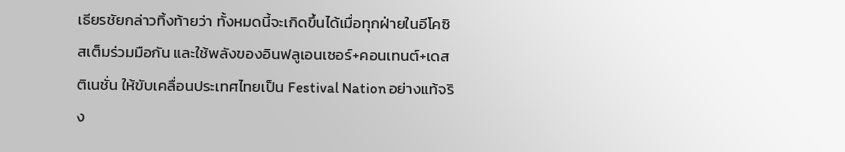เธียรชัยกล่าวทิ้งท้ายว่า ทั้งหมดนี้จะเกิดขึ้นได้เมื่อทุกฝ่ายในอีโคซิสเต็มร่วมมือกัน และใช้พลังของอินฟลูเอนเซอร์+คอนเทนต์+เดสติเนชั่น ให้ขับเคลื่อนประเทศไทยเป็น Festival Nation อย่างแท้จริง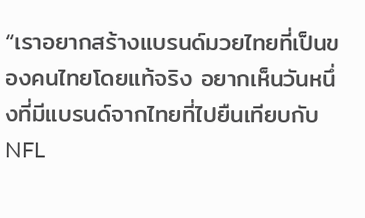“เราอยากสร้างแบรนด์มวยไทยที่เป็นของคนไทยโดยแท้จริง อยากเห็นวันหนึ่งที่มีแบรนด์จากไทยที่ไปยืนเทียบกับ NFL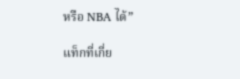หรือ NBA ได้”

แท็กที่เกี่ย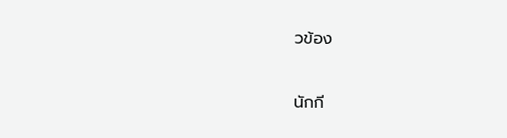วข้อง

นักกี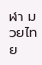ฬา มวยไทย